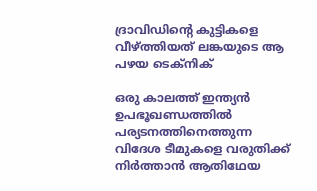ദ്രാവിഡിന്റെ കുട്ടികളെ വീഴ്ത്തിയത് ലങ്കയുടെ ആ പഴയ ടെക്‌നിക്

ഒരു കാലത്ത് ഇന്ത്യന്‍ ഉപഭൂഖണ്ഡത്തില്‍ പര്യടനത്തിനെത്തുന്ന വിദേശ ടീമുകളെ വരുതിക്ക് നിര്‍ത്താന്‍ ആതിഥേയ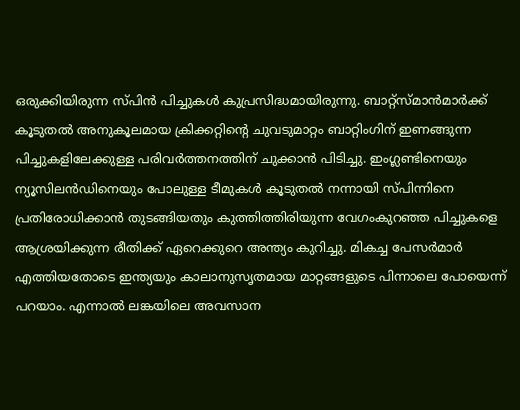ഒരുക്കിയിരുന്ന സ്പിന്‍ പിച്ചുകള്‍ കുപ്രസിദ്ധമായിരുന്നു. ബാറ്റ്സ്മാന്‍മാര്‍ക്ക് കൂടുതല്‍ അനുകൂലമായ ക്രിക്കറ്റിന്റെ ചുവടുമാറ്റം ബാറ്റിംഗിന് ഇണങ്ങുന്ന പിച്ചുകളിലേക്കുള്ള പരിവര്‍ത്തനത്തിന് ചുക്കാന്‍ പിടിച്ചു. ഇംഗ്ലണ്ടിനെയും ന്യൂസിലന്‍ഡിനെയും പോലുള്ള ടീമുകള്‍ കൂടുതല്‍ നന്നായി സ്പിന്നിനെ പ്രതിരോധിക്കാന്‍ തുടങ്ങിയതും കുത്തിത്തിരിയുന്ന വേഗംകുറഞ്ഞ പിച്ചുകളെ ആശ്രയിക്കുന്ന രീതിക്ക് ഏറെക്കുറെ അന്ത്യം കുറിച്ചു. മികച്ച പേസര്‍മാര്‍ എത്തിയതോടെ ഇന്ത്യയും കാലാനുസൃതമായ മാറ്റങ്ങളുടെ പിന്നാലെ പോയെന്ന് പറയാം. എന്നാല്‍ ലങ്കയിലെ അവസാന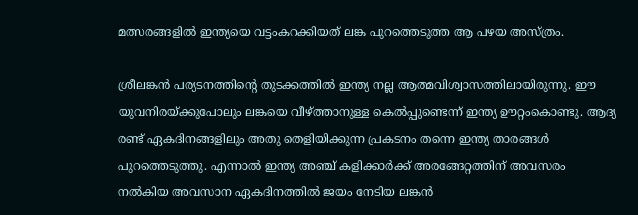മത്സരങ്ങളില്‍ ഇന്ത്യയെ വട്ടംകറക്കിയത് ലങ്ക പുറത്തെടുത്ത ആ പഴയ അസ്ത്രം.

ശ്രീലങ്കന്‍ പര്യടനത്തിന്റെ തുടക്കത്തില്‍ ഇന്ത്യ നല്ല ആത്മവിശ്വാസത്തിലായിരുന്നു. ഈ യുവനിരയ്ക്കുപോലും ലങ്കയെ വീഴ്ത്താനുള്ള കെല്‍പ്പുണ്ടെന്ന് ഇന്ത്യ ഊറ്റംകൊണ്ടു. ആദ്യ രണ്ട് ഏകദിനങ്ങളിലും അതു തെളിയിക്കുന്ന പ്രകടനം തന്നെ ഇന്ത്യ താരങ്ങള്‍ പുറത്തെടുത്തു. എന്നാല്‍ ഇന്ത്യ അഞ്ച് കളിക്കാര്‍ക്ക് അരങ്ങേറ്റത്തിന് അവസരം നല്‍കിയ അവസാന ഏകദിനത്തില്‍ ജയം നേടിയ ലങ്കന്‍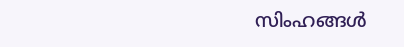സിംഹങ്ങള്‍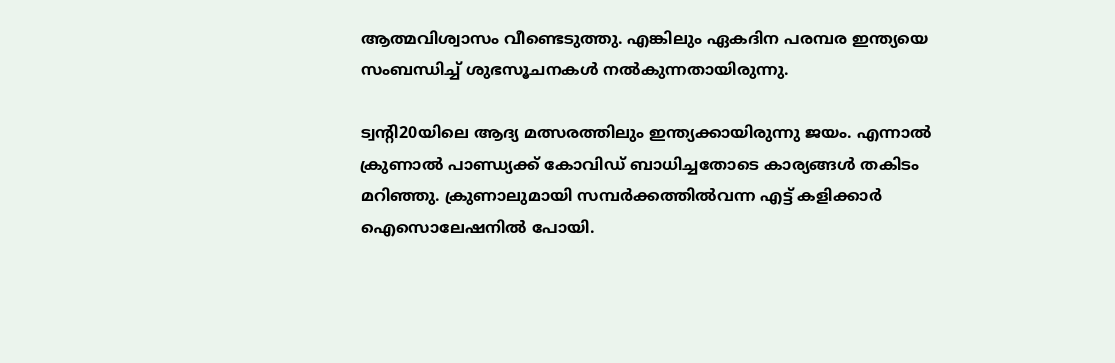ആത്മവിശ്വാസം വീണ്ടെടുത്തു. എങ്കിലും ഏകദിന പരമ്പര ഇന്ത്യയെ സംബന്ധിച്ച് ശുഭസൂചനകള്‍ നല്‍കുന്നതായിരുന്നു.

ട്വന്റി20യിലെ ആദ്യ മത്സരത്തിലും ഇന്ത്യക്കായിരുന്നു ജയം. എന്നാല്‍ ക്രുണാല്‍ പാണ്ഡ്യക്ക് കോവിഡ് ബാധിച്ചതോടെ കാര്യങ്ങള്‍ തകിടം മറിഞ്ഞു. ക്രുണാലുമായി സമ്പര്‍ക്കത്തില്‍വന്ന എട്ട് കളിക്കാര്‍ ഐസൊലേഷനില്‍ പോയി.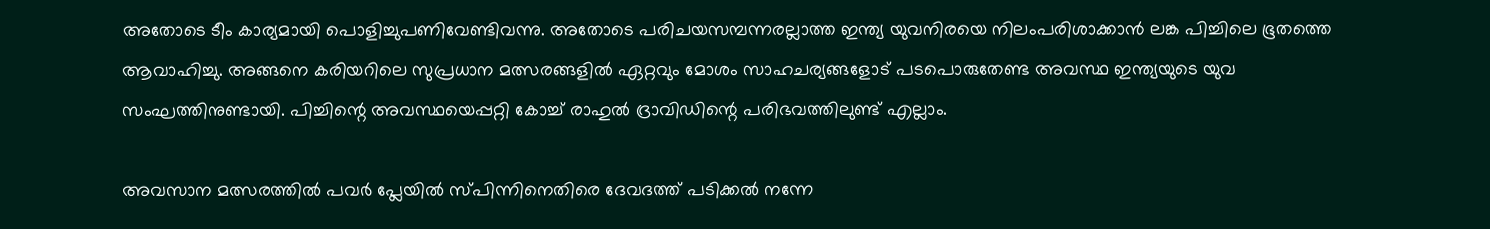അതോടെ ടീം കാര്യമായി പൊളിച്ചുപണിവേണ്ടിവന്നു. അതോടെ പരിചയസമ്പന്നരല്ലാത്ത ഇന്ത്യ യുവനിരയെ നിലംപരിശാക്കാന്‍ ലങ്ക പിച്ചിലെ ഭൂതത്തെ ആവാഹിച്ചു. അങ്ങനെ കരിയറിലെ സുപ്രധാന മത്സരങ്ങളില്‍ ഏറ്റവും മോശം സാഹചര്യങ്ങളോട് പടപൊരുതേണ്ട അവസ്ഥ ഇന്ത്യയുടെ യുവ സംഘത്തിനുണ്ടായി. പിച്ചിന്റെ അവസ്ഥയെപ്പറ്റി കോച്ച് രാഹുല്‍ ദ്രാവിഡിന്റെ പരിഭവത്തിലുണ്ട് എല്ലാം.

അവസാന മത്സരത്തില്‍ പവര്‍ പ്ലേയില്‍ സ്പിന്നിനെതിരെ ദേവദത്ത് പടിക്കല്‍ നന്നേ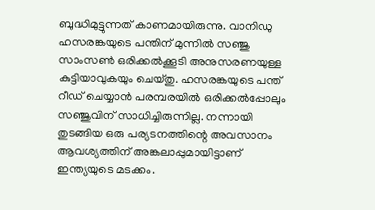ബുദ്ധിമുട്ടുന്നത് കാണമായിരുന്നു. വാനിഡു ഹസരങ്കയുടെ പന്തിന് മുന്നില്‍ സഞ്ജു സാംസണ്‍ ഒരിക്കല്‍ക്കൂടി അനുസരണയുള്ള കുട്ടിയാവുകയും ചെയ്തു. ഹസരങ്കയുടെ പന്ത് റീഡ് ചെയ്യാന്‍ പരമ്പരയില്‍ ഒരിക്കല്‍പ്പോലും സഞ്ജുവിന് സാധിച്ചിരുന്നില്ല. നന്നായി തുടങ്ങിയ ഒരു പര്യടനത്തിന്റെ അവസാനം ആവശ്യത്തിന് അങ്കലാപ്പുമായിട്ടാണ് ഇന്ത്യയുടെ മടക്കം.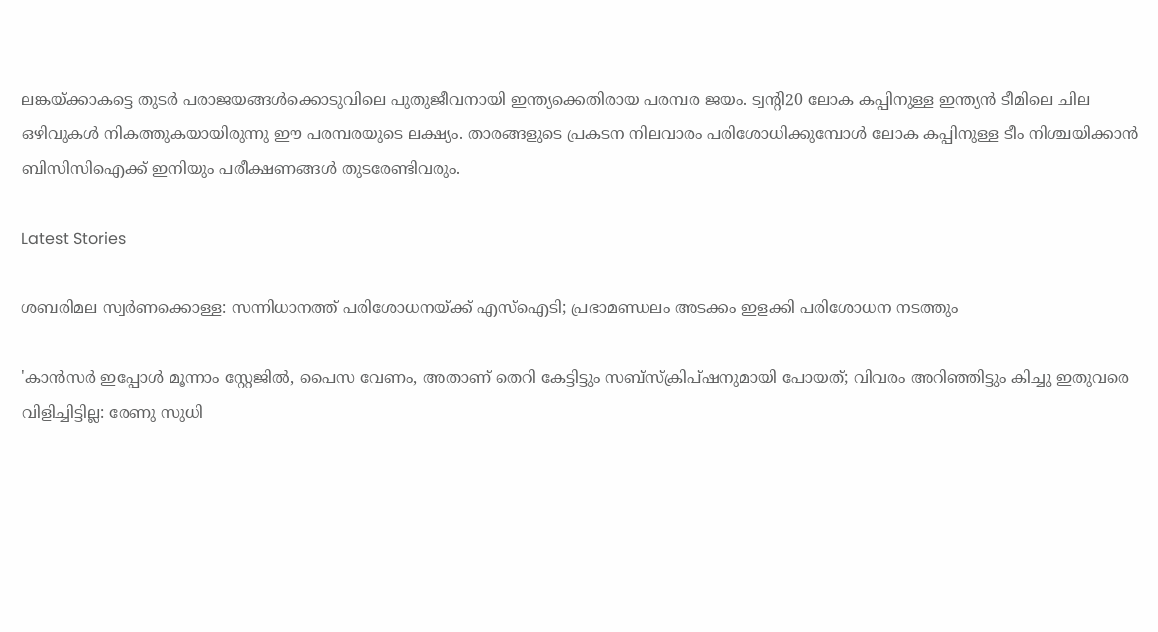ലങ്കയ്ക്കാകട്ടെ തുടര്‍ പരാജയങ്ങള്‍ക്കൊടുവിലെ പുതുജീവനായി ഇന്ത്യക്കെതിരായ പരമ്പര ജയം. ട്വന്റി20 ലോക കപ്പിനുള്ള ഇന്ത്യന്‍ ടീമിലെ ചില ഒഴിവുകള്‍ നികത്തുകയായിരുന്നു ഈ പരമ്പരയുടെ ലക്ഷ്യം. താരങ്ങളുടെ പ്രകടന നിലവാരം പരിശോധിക്കുമ്പോള്‍ ലോക കപ്പിനുള്ള ടീം നിശ്ചയിക്കാന്‍ ബിസിസിഐക്ക് ഇനിയും പരീക്ഷണങ്ങള്‍ തുടരേണ്ടിവരും.

Latest Stories

ശബരിമല സ്വർണക്കൊള്ള: സന്നിധാനത്ത് പരിശോധനയ്ക്ക് എസ്ഐടി; പ്രഭാമണ്ഡലം അടക്കം ഇളക്കി പരിശോധന നടത്തും

'കാൻസർ ഇപ്പോൾ മൂന്നാം സ്റ്റേജിൽ, പൈസ വേണം, അതാണ് തെറി കേട്ടിട്ടും സബ്സ്ക്രിപ്ഷനുമായി പോയത്; വിവരം അറിഞ്ഞിട്ടും കിച്ചു ഇതുവരെ വിളിച്ചിട്ടില്ല: രേണു സുധി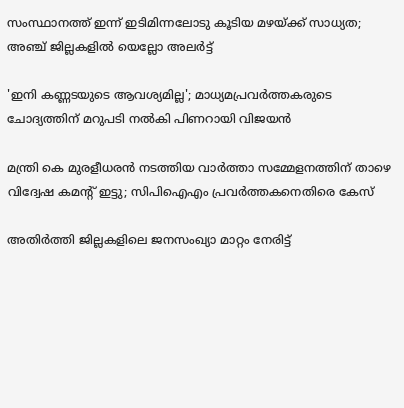സംസ്ഥാനത്ത് ഇന്ന് ഇടിമിന്നലോടു കൂടിയ മഴയ്ക്ക് സാധ്യത; അഞ്ച് ജില്ലകളിൽ യെല്ലോ അലർട്ട്

'ഇനി കണ്ണടയുടെ ആവശ്യമില്ല'; മാധ്യമപ്രവർത്തകരുടെ ചോദ്യത്തിന് മറുപടി നൽകി പിണറായി വിജയൻ

മന്ത്രി കെ മുരളീധരൻ നടത്തിയ വാർത്താ സമ്മേളനത്തിന് താഴെ വിദ്വേഷ കമൻ്റ് ഇട്ടു; സിപിഐഎം പ്രവർത്തകനെതിരെ കേസ്

അതിർത്തി ജില്ലകളിലെ ജനസംഖ്യാ മാറ്റം നേരിട്ട്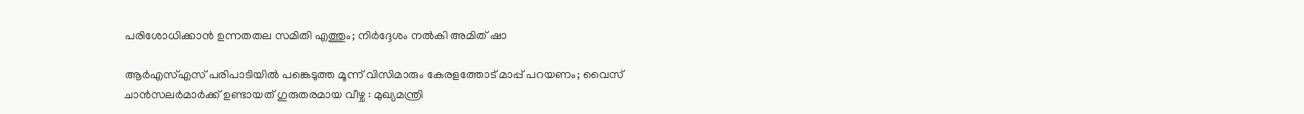പരിശോധിക്കാൻ ഉന്നതതല സമിതി എത്തും; നിർദ്ദേശം നൽകി അമിത് ഷാ

ആർഎസ്എസ് പരിപാടിയിൽ പങ്കെടുത്ത മൂന്ന് വിസിമാരും കേരളത്തോട് മാപ്പ് പറയണം; വൈസ് ചാൻസലർമാർക്ക് ഉണ്ടായത് ഗുരുതരമായ വീഴ്ച : മുഖ്യമന്ത്രി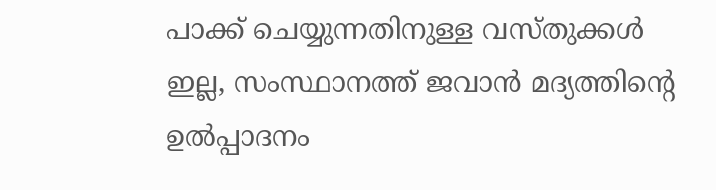പാക്ക് ചെയ്യുന്നതിനുള്ള വസ്തുക്കള്‍ ഇല്ല, സംസ്ഥാനത്ത് ജവാന്‍ മദ്യത്തിന്റെ ഉല്‍പ്പാദനം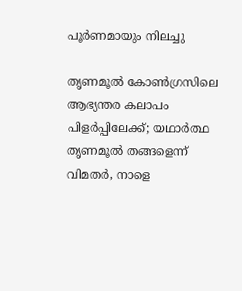പൂര്‍ണമായും നിലച്ചു

തൃണമൂൽ കോൺഗ്രസിലെ ആഭ്യന്തര കലാപം പിളർപ്പിലേക്ക്; യഥാർത്ഥ തൃണമൂൽ തങ്ങളെന്ന് വിമതർ, നാളെ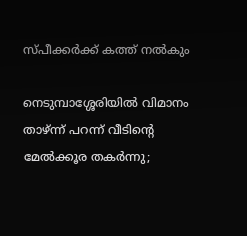സ്പീക്കർക്ക് കത്ത് നൽകും

നെടുമ്പാശ്ശേരിയില്‍ വിമാനം താഴ്ന്ന് പറന്ന് വീടിന്റെ മേല്‍ക്കൂര തകര്‍ന്നു;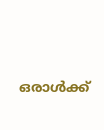ഒരാള്‍ക്ക്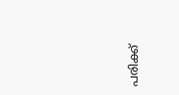പരിക്ക്